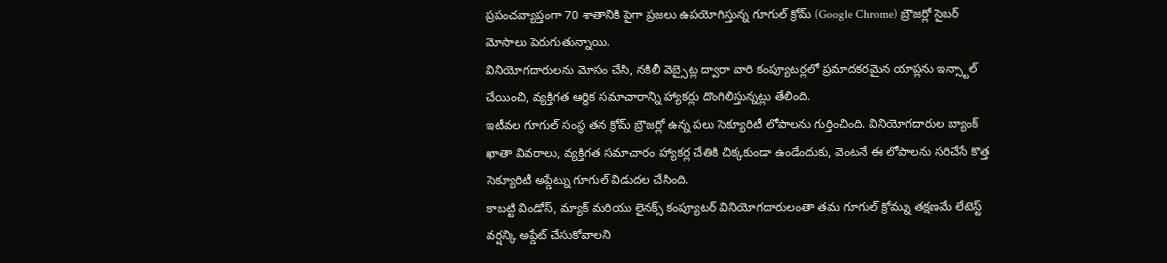ప్రపంచవ్యాప్తంగా 70 శాతానికి పైగా ప్రజలు ఉపయోగిస్తున్న గూగుల్ క్రోమ్ (Google Chrome) బ్రౌజర్లో సైబర్ మోసాలు పెరుగుతున్నాయి.
వినియోగదారులను మోసం చేసి, నకిలీ వెబ్సైట్ల ద్వారా వారి కంప్యూటర్లలో ప్రమాదకరమైన యాప్లను ఇన్స్టాల్ చేయించి, వ్యక్తిగత ఆర్థిక సమాచారాన్ని హ్యాకర్లు దొంగిలిస్తున్నట్లు తేలింది.
ఇటీవల గూగుల్ సంస్థ తన క్రోమ్ బ్రౌజర్లో ఉన్న పలు సెక్యూరిటీ లోపాలను గుర్తించింది. వినియోగదారుల బ్యాంక్ ఖాతా వివరాలు, వ్యక్తిగత సమాచారం హ్యాకర్ల చేతికి చిక్కకుండా ఉండేందుకు, వెంటనే ఈ లోపాలను సరిచేసే కొత్త సెక్యూరిటీ అప్డేట్ను గూగుల్ విడుదల చేసింది.
కాబట్టి విండోస్, మ్యాక్ మరియు లైనక్స్ కంప్యూటర్ వినియోగదారులంతా తమ గూగుల్ క్రోమ్ను తక్షణమే లేటెస్ట్ వర్షన్కి అప్డేట్ చేసుకోవాలని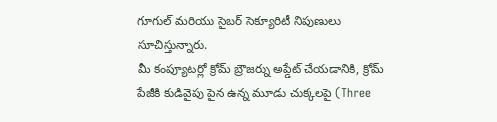గూగుల్ మరియు సైబర్ సెక్యూరిటీ నిపుణులు సూచిస్తున్నారు.
మీ కంప్యూటర్లో క్రోమ్ బ్రౌజర్ను అప్డేట్ చేయడానికి, క్రోమ్ పేజీకి కుడివైపు పైన ఉన్న మూడు చుక్కలపై (Three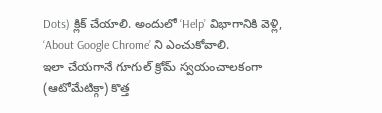Dots) క్లిక్ చేయాలి. అందులో ‘Help’ విభాగానికి వెళ్లి, ‘About Google Chrome’ ని ఎంచుకోవాలి.
ఇలా చేయగానే గూగుల్ క్రోమ్ స్వయంచాలకంగా (ఆటోమేటిక్గా) కొత్త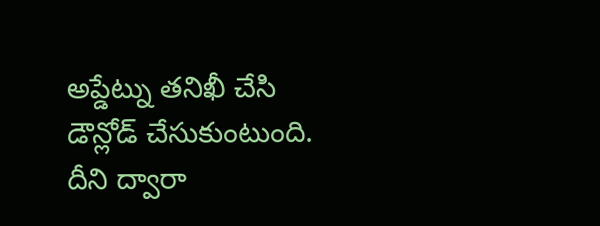అప్డేట్ను తనిఖీ చేసి డౌన్లోడ్ చేసుకుంటుంది. దీని ద్వారా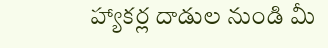హ్యాకర్ల దాడుల నుండి మీ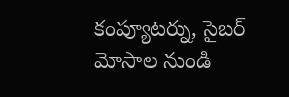కంప్యూటర్ను, సైబర్ మోసాల నుండి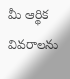మీ ఆర్థిక వివరాలను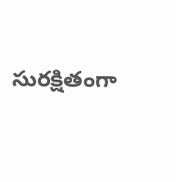సురక్షితంగా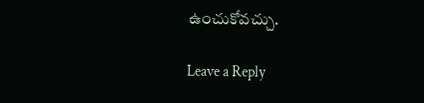ఉంచుకోవచ్చు.

Leave a Reply